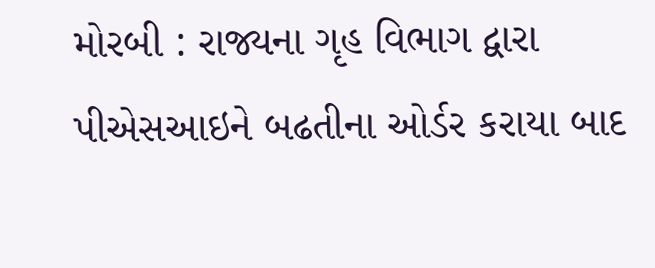મોરબી : રાજ્યના ગૃહ વિભાગ દ્વારા પીએસઆઇને બઢતીના ઓર્ડર કરાયા બાદ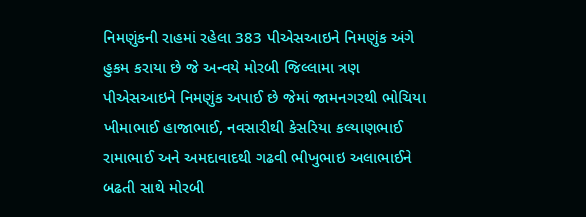નિમણુંકની રાહમાં રહેલા 383 પીએસઆઇને નિમણુંક અંગે હુકમ કરાયા છે જે અન્વયે મોરબી જિલ્લામા ત્રણ પીએસઆઇને નિમણુંક અપાઈ છે જેમાં જામનગરથી ભોચિયા ખીમાભાઈ હાજાભાઈ, નવસારીથી કેસરિયા કલ્યાણભાઈ રામાભાઈ અને અમદાવાદથી ગઢવી ભીખુભાઇ અલાભાઈને બઢતી સાથે મોરબી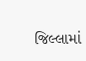જિલ્લામાં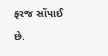ફરજ સોંપાઈ છે.